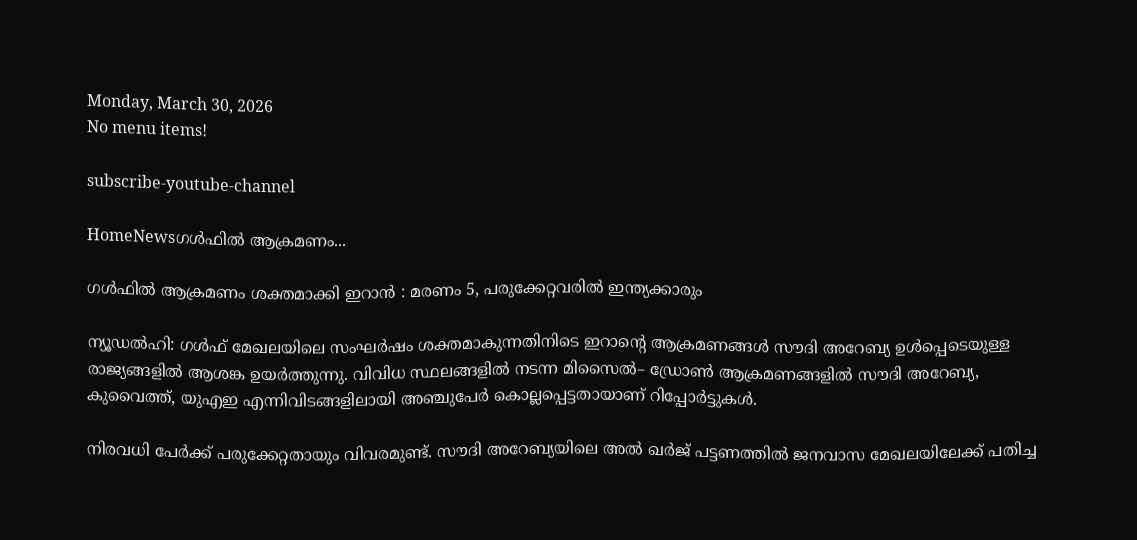Monday, March 30, 2026
No menu items!

subscribe-youtube-channel

HomeNewsഗള്‍ഫില്‍ ആക്രമണം...

ഗള്‍ഫില്‍ ആക്രമണം ശക്തമാക്കി ഇറാന്‍ : മരണം 5, പരുക്കേറ്റവരില്‍ ഇന്ത്യക്കാരും

ന്യൂഡൽഹി: ഗൾഫ് മേഖലയിലെ സംഘർഷം ശക്തമാകുന്നതിനിടെ ഇറാന്റെ ആക്രമണങ്ങൾ സൗദി അറേബ്യ ഉൾപ്പെടെയുള്ള രാജ്യങ്ങളിൽ ആശങ്ക ഉയർത്തുന്നു. വിവിധ സ്ഥലങ്ങളിൽ നടന്ന മിസൈൽ– ഡ്രോൺ ആക്രമണങ്ങളിൽ സൗദി അറേബ്യ, കുവൈത്ത്, യുഎഇ എന്നിവിടങ്ങളിലായി അഞ്ചുപേർ കൊല്ലപ്പെട്ടതായാണ് റിപ്പോർട്ടുകൾ.

നിരവധി പേർക്ക് പരുക്കേറ്റതായും വിവരമുണ്ട്. സൗദി അറേബ്യയിലെ അൽ ഖർജ് പട്ടണത്തിൽ ജനവാസ മേഖലയിലേക്ക് പതിച്ച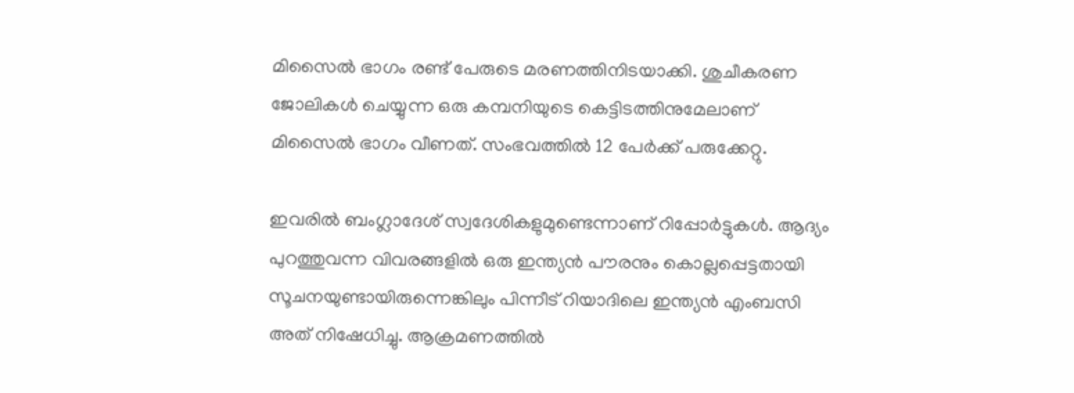മിസൈൽ ഭാഗം രണ്ട് പേരുടെ മരണത്തിനിടയാക്കി. ശുചീകരണ ജോലികൾ ചെയ്യുന്ന ഒരു കമ്പനിയുടെ കെട്ടിടത്തിനുമേലാണ് മിസൈൽ ഭാഗം വീണത്. സംഭവത്തിൽ 12 പേർക്ക് പരുക്കേറ്റു.

ഇവരിൽ ബംഗ്ലാദേശ് സ്വദേശികളുമുണ്ടെന്നാണ് റിപ്പോർട്ടുകൾ. ആദ്യം പുറത്തുവന്ന വിവരങ്ങളിൽ ഒരു ഇന്ത്യൻ പൗരനും കൊല്ലപ്പെട്ടതായി സൂചനയുണ്ടായിരുന്നെങ്കിലും പിന്നീട് റിയാദിലെ ഇന്ത്യൻ എംബസി അത് നിഷേധിച്ചു. ആക്രമണത്തിൽ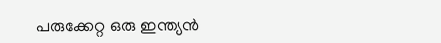പരുക്കേറ്റ ഒരു ഇന്ത്യൻ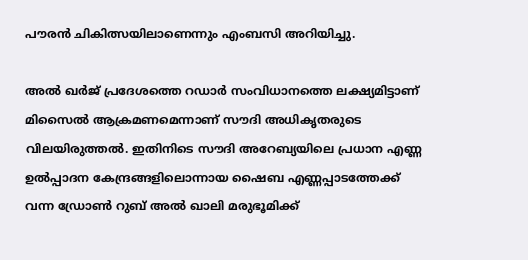പൗരൻ ചികിത്സയിലാണെന്നും എംബസി അറിയിച്ചു.

അൽ ഖർജ് പ്രദേശത്തെ റഡാർ സംവിധാനത്തെ ലക്ഷ്യമിട്ടാണ് മിസൈൽ ആക്രമണമെന്നാണ് സൗദി അധികൃതരുടെ വിലയിരുത്തൽ. ഇതിനിടെ സൗദി അറേബ്യയിലെ പ്രധാന എണ്ണ ഉൽപ്പാദന കേന്ദ്രങ്ങളിലൊന്നായ ഷൈബ എണ്ണപ്പാടത്തേക്ക് വന്ന ഡ്രോൺ റുബ് അൽ ഖാലി മരുഭൂമിക്ക്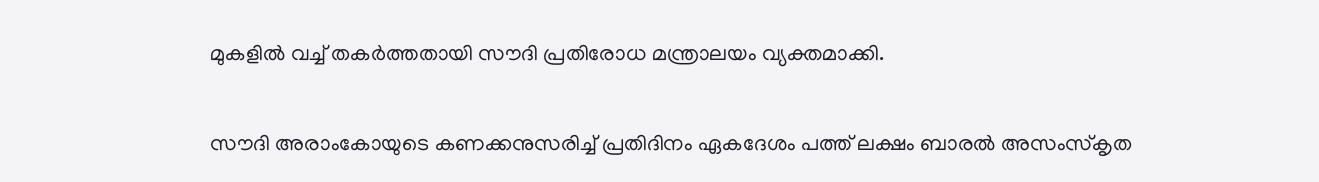മുകളിൽ വച്ച് തകർത്തതായി സൗദി പ്രതിരോധ മന്ത്രാലയം വ്യക്തമാക്കി.

സൗദി അരാംകോയുടെ കണക്കനുസരിച്ച് പ്രതിദിനം ഏകദേശം പത്ത് ലക്ഷം ബാരൽ അസംസ്കൃത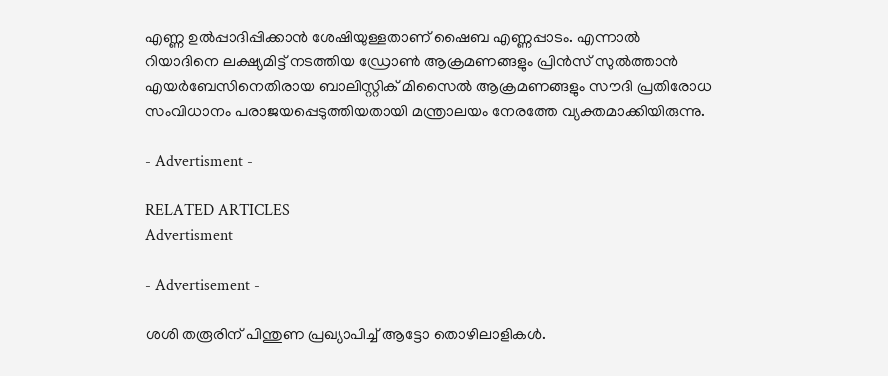എണ്ണ ഉൽപ്പാദിപ്പിക്കാൻ ശേഷിയുള്ളതാണ് ഷൈബ എണ്ണപ്പാടം. എന്നാൽ റിയാദിനെ ലക്ഷ്യമിട്ട് നടത്തിയ ഡ്രോൺ ആക്രമണങ്ങളും പ്രിൻസ് സുൽത്താൻ എയർബേസിനെതിരായ ബാലിസ്റ്റിക് മിസൈൽ ആക്രമണങ്ങളും സൗദി പ്രതിരോധ സംവിധാനം പരാജയപ്പെടുത്തിയതായി മന്ത്രാലയം നേരത്തേ വ്യക്തമാക്കിയിരുന്നു.

- Advertisment -

RELATED ARTICLES
Advertisment

- Advertisement -

ശശി തരൂരിന് പിന്തുണ പ്രഖ്യാപിച്ച് ആട്ടോ തൊഴിലാളികൾ.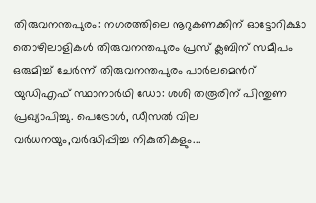തിരുവനന്തപുരം: നഗരത്തിലെ നൂറുകണക്കിന് ഓട്ടോറിക്ഷാ തൊഴിലാളികൾ തിരുവനന്തപുരം പ്രസ് ക്ലബിന് സമീപം ഒരുമിച്ച് ചേർന്ന് തിരുവനന്തപുരം പാർലമെൻറ് യുഡിഎഫ് സ്ഥാനാർഥി ഡോ: ശശി തരൂരിന് പിന്തുണ പ്രഖ്യാപിച്ചു. പെട്രോൾ, ഡീസൽ വില വർധനയും,വർദ്ധിപ്പിച്ച നികുതികളും...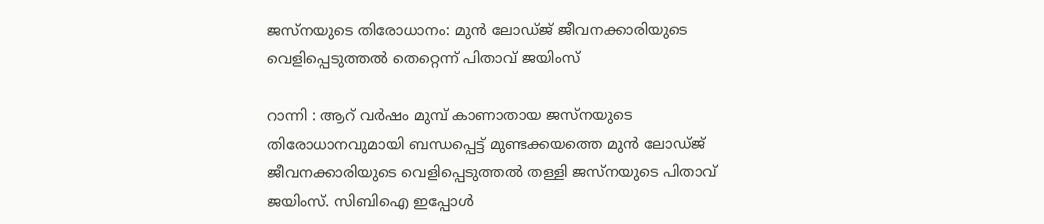ജസ്നയുടെ തിരോധാനം: മുൻ ലോഡ്ജ് ജീവനക്കാരിയുടെ വെളിപ്പെടുത്തൽ തെറ്റെന്ന് പിതാവ് ജയിംസ്

റാന്നി : ആറ് വർഷം മുമ്പ് കാണാതായ ജസ്നയുടെ തിരോധാനവുമായി ബന്ധപ്പെട്ട് മുണ്ടക്കയത്തെ മുൻ ലോഡ്ജ് ജീവനക്കാരിയുടെ വെളിപ്പെടുത്തൽ തള്ളി ജസ്നയുടെ പിതാവ് ജയിംസ്. സിബിഐ ഇപ്പോൾ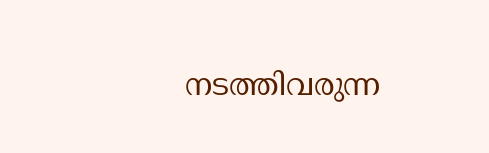നടത്തിവരുന്ന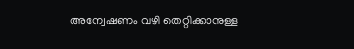അന്വേഷണം വഴി തെറ്റിക്കാനുള്ള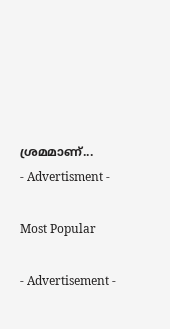ശ്രമമാണ്...
- Advertisment -

Most Popular

- Advertisement -